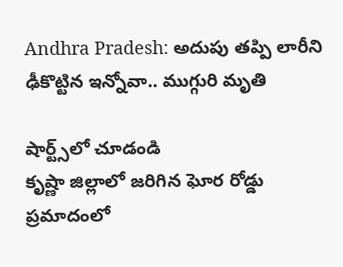Andhra Pradesh: అదుపు తప్పి లారీని ఢీకొట్టిన ఇన్నోవా.. ముగ్గురి మృతి

షార్ట్స్‌లో చూడండి
కృష్ణా జిల్లాలో జరిగిన ఘోర రోడ్డు ప్రమాదంలో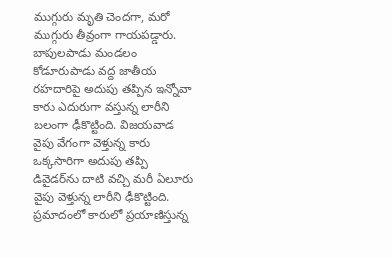ముగ్గురు మృతి చెందగా, మరో ముగ్గురు తీవ్రంగా గాయపడ్డారు. బాపులపాడు మండలం కోడూరుపాడు వద్ద జాతీయ రహదారిపై అదుపు తప్పిన ఇన్నోవా కారు ఎదురుగా వస్తున్న లారీని బలంగా ఢీకొట్టింది. విజయవాడ వైపు వేగంగా వెళ్తున్న కారు ఒక్కసారిగా అదుపు తప్పి డివైడర్‌ను దాటి వచ్చి మరీ ఏలూరు వైపు వెళ్తున్న లారీని ఢీకొట్టింది.  ప్రమాదంలో కారులో ప్రయాణిస్తున్న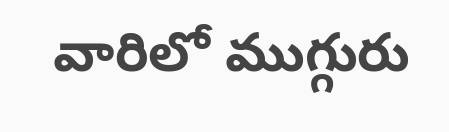వారిలో ముగ్గురు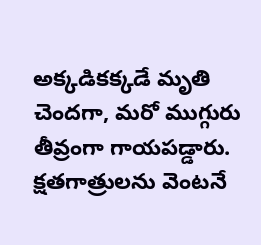అక్కడికక్కడే మృతి చెందగా, మరో ముగ్గురు తీవ్రంగా గాయపడ్డారు. క్షతగాత్రులను వెంటనే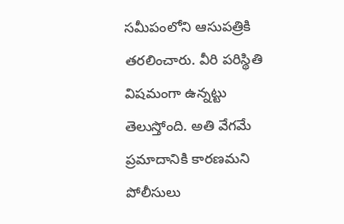సమీపంలోని ఆసుపత్రికి తరలించారు. వీరి పరిస్థితి విషమంగా ఉన్నట్టు తెలుస్తోంది. అతి వేగమే ప్రమాదానికి కారణమని పోలీసులు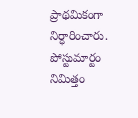ప్రాథమికంగా నిర్ధారించారు. పోస్టుమార్టం నిమిత్తం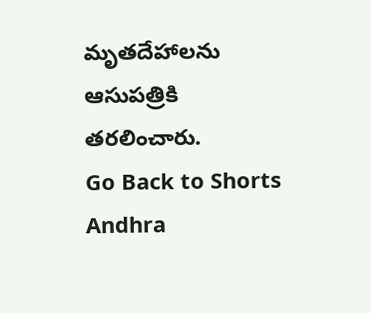మృతదేహాలను ఆసుపత్రికి తరలించారు.
Go Back to Shorts
Andhra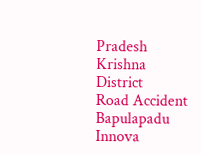Pradesh
Krishna District
Road Accident
Bapulapadu
Innova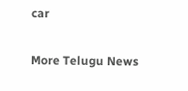car

More Telugu News